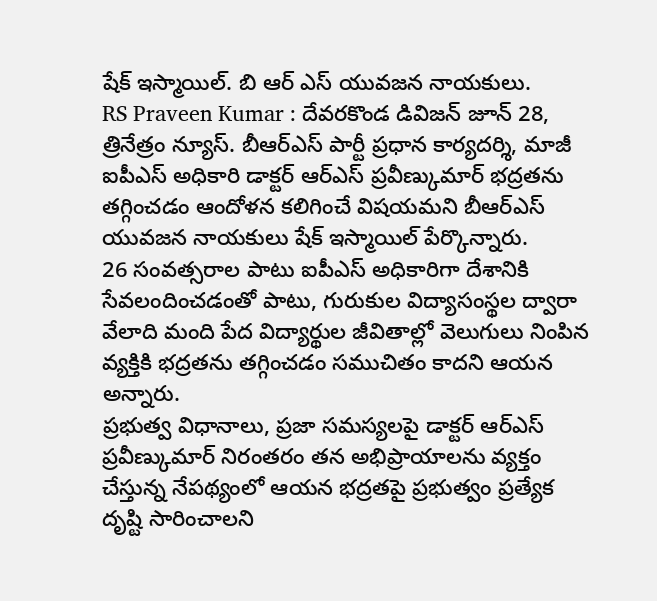షేక్ ఇస్మాయిల్. బి ఆర్ ఎస్ యువజన నాయకులు.
RS Praveen Kumar : దేవరకొండ డివిజన్ జూన్ 28, త్రినేత్రం న్యూస్. బీఆర్ఎస్ పార్టీ ప్రధాన కార్యదర్శి, మాజీ ఐపీఎస్ అధికారి డాక్టర్ ఆర్ఎస్ ప్రవీణ్కుమార్ భద్రతను తగ్గించడం ఆందోళన కలిగించే విషయమని బీఆర్ఎస్ యువజన నాయకులు షేక్ ఇస్మాయిల్ పేర్కొన్నారు.
26 సంవత్సరాల పాటు ఐపీఎస్ అధికారిగా దేశానికి సేవలందించడంతో పాటు, గురుకుల విద్యాసంస్థల ద్వారా వేలాది మంది పేద విద్యార్థుల జీవితాల్లో వెలుగులు నింపిన వ్యక్తికి భద్రతను తగ్గించడం సముచితం కాదని ఆయన అన్నారు.
ప్రభుత్వ విధానాలు, ప్రజా సమస్యలపై డాక్టర్ ఆర్ఎస్ ప్రవీణ్కుమార్ నిరంతరం తన అభిప్రాయాలను వ్యక్తం చేస్తున్న నేపథ్యంలో ఆయన భద్రతపై ప్రభుత్వం ప్రత్యేక దృష్టి సారించాలని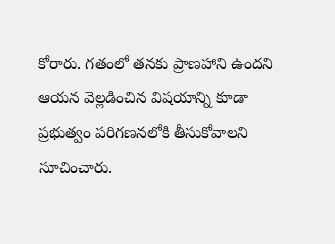కోరారు. గతంలో తనకు ప్రాణహాని ఉందని ఆయన వెల్లడించిన విషయాన్ని కూడా ప్రభుత్వం పరిగణనలోకి తీసుకోవాలని సూచించారు.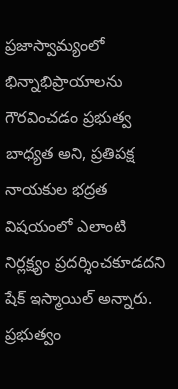ప్రజాస్వామ్యంలో భిన్నాభిప్రాయాలను గౌరవించడం ప్రభుత్వ బాధ్యత అని, ప్రతిపక్ష నాయకుల భద్రత విషయంలో ఎలాంటి నిర్లక్ష్యం ప్రదర్శించకూడదని షేక్ ఇస్మాయిల్ అన్నారు. ప్రభుత్వం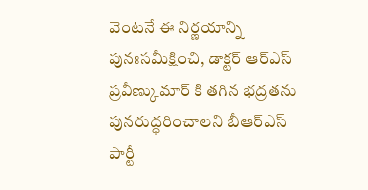వెంటనే ఈ నిర్ణయాన్ని పునఃసమీక్షించి, డాక్టర్ ఆర్ఎస్ ప్రవీణ్కుమార్ కి తగిన భద్రతను పునరుద్ధరించాలని బీఆర్ఎస్ పార్టీ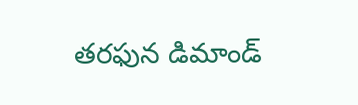తరఫున డిమాండ్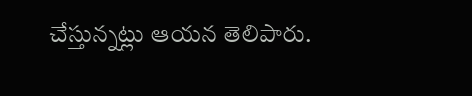చేస్తున్నట్లు ఆయన తెలిపారు.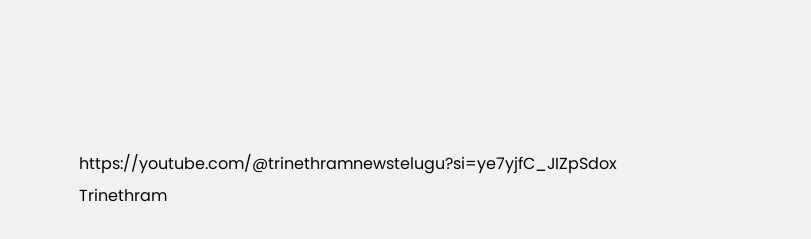https://youtube.com/@trinethramnewstelugu?si=ye7yjfC_JIZpSdox
Trinethram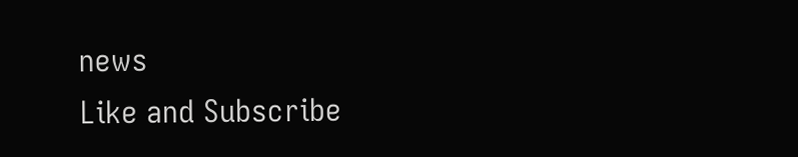news
Like and Subscribe